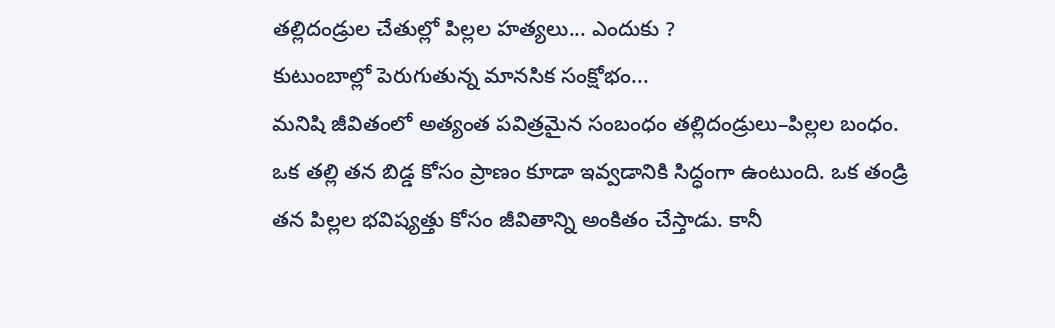తల్లిదండ్రుల చేతుల్లో పిల్లల హత్యలు... ఎందుకు ?
కుటుంబాల్లో పెరుగుతున్న మానసిక సంక్షోభం...
మనిషి జీవితంలో అత్యంత పవిత్రమైన సంబంధం తల్లిదండ్రులు–పిల్లల బంధం. ఒక తల్లి తన బిడ్డ కోసం ప్రాణం కూడా ఇవ్వడానికి సిద్ధంగా ఉంటుంది. ఒక తండ్రి తన పిల్లల భవిష్యత్తు కోసం జీవితాన్ని అంకితం చేస్తాడు. కానీ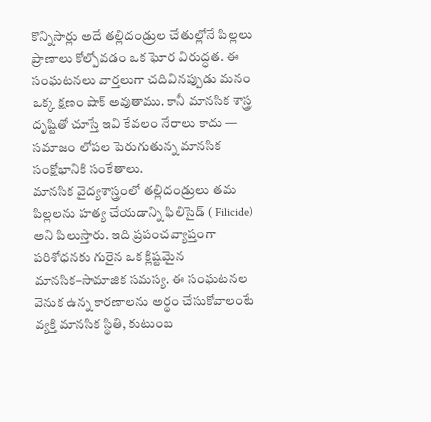కొన్నిసార్లు అదే తల్లిదండ్రుల చేతుల్లోనే పిల్లలు ప్రాణాలు కోల్పోవడం ఒక ఘోర విరుద్ధత. ఈ సంఘటనలు వార్తలుగా చదివినప్పుడు మనం ఒక్క క్షణం షాక్ అవుతాము. కానీ మానసిక శాస్త్ర దృష్టితో చూస్తే ఇవి కేవలం నేరాలు కాదు — సమాజం లోపల పెరుగుతున్న మానసిక సంక్షోభానికి సంకేతాలు.
మానసిక వైద్యశాస్త్రంలో తల్లిదండ్రులు తమ పిల్లలను హత్య చేయడాన్ని ఫిలిసైడ్ ( Filicide) అని పిలుస్తారు. ఇది ప్రపంచవ్యాప్తంగా పరిశోధనకు గురైన ఒక క్లిష్టమైన మానసిక–సామాజిక సమస్య. ఈ సంఘటనల వెనుక ఉన్న కారణాలను అర్థం చేసుకోవాలంటే వ్యక్తి మానసిక స్థితి, కుటుంబ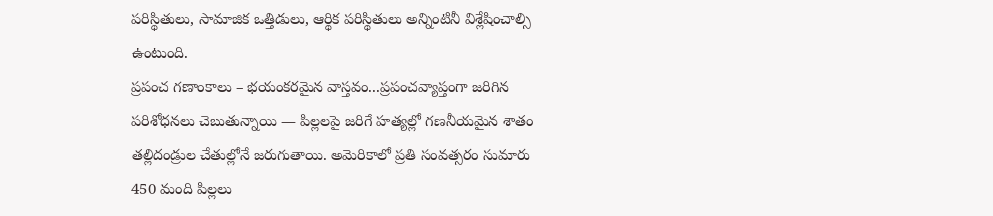పరిస్థితులు, సామాజిక ఒత్తిడులు, ఆర్థిక పరిస్థితులు అన్నింటినీ విశ్లేషించాల్సి ఉంటుంది.
ప్రపంచ గణాంకాలు – భయంకరమైన వాస్తవం...ప్రపంచవ్యాప్తంగా జరిగిన పరిశోధనలు చెబుతున్నాయి — పిల్లలపై జరిగే హత్యల్లో గణనీయమైన శాతం తల్లిదండ్రుల చేతుల్లోనే జరుగుతాయి. అమెరికాలో ప్రతి సంవత్సరం సుమారు 450 మంది పిల్లలు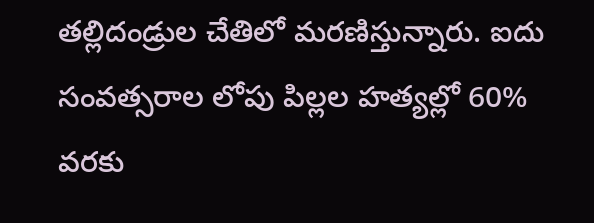తల్లిదండ్రుల చేతిలో మరణిస్తున్నారు. ఐదు సంవత్సరాల లోపు పిల్లల హత్యల్లో 60% వరకు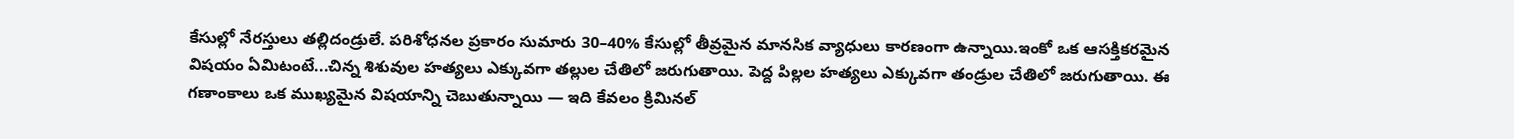కేసుల్లో నేరస్తులు తల్లిదండ్రులే. పరిశోధనల ప్రకారం సుమారు 30–40% కేసుల్లో తీవ్రమైన మానసిక వ్యాధులు కారణంగా ఉన్నాయి.ఇంకో ఒక ఆసక్తికరమైన విషయం ఏమిటంటే...చిన్న శిశువుల హత్యలు ఎక్కువగా తల్లుల చేతిలో జరుగుతాయి. పెద్ద పిల్లల హత్యలు ఎక్కువగా తండ్రుల చేతిలో జరుగుతాయి. ఈ గణాంకాలు ఒక ముఖ్యమైన విషయాన్ని చెబుతున్నాయి — ఇది కేవలం క్రిమినల్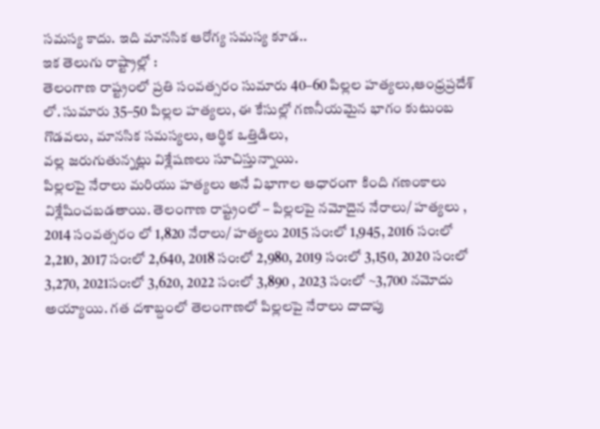సమస్య కాదు. ఇది మానసిక ఆరోగ్య సమస్య కూడ..
ఇక తెలుగు రాష్ట్రాల్లో :
తెలంగాణ రాష్ట్రంలో ప్రతి సంవత్సరం సుమారు 40–60 పిల్లల హత్యలు,ఆంధ్రప్రదేశ్ లో. సుమారు 35–50 పిల్లల హత్యలు, ఈ కేసుల్లో గణనీయమైన భాగం కుటుంబ గొడవలు, మానసిక సమస్యలు, ఆర్థిక ఒత్తిడిలు,
వల్ల జరుగుతున్నట్లు విశ్లేషణలు సూచిస్తున్నాయి.
పిల్లలపై నేరాలు మరియు హత్యలు అనే విభాగాల ఆధారంగా కింది గణంకాలు విశ్లేషించబడతాయి. తెలంగాణ రాష్ట్రంలో – పిల్లలపై నమోదైన నేరాలు/ హత్యలు , 2014 సంవత్సరం లో 1,820 నేరాలు/ హత్యలు 2015 సం:లో 1,945, 2016 సం:లో 2,210, 2017 సం:లో 2,640, 2018 సం:లో 2,980, 2019 సం:లో 3,150, 2020 సం:లో 3,270, 2021సం:లో 3,620, 2022 సం:లో 3,890 , 2023 సం:లో ~3,700 నమోదు అయ్యాయి. గత దశాబ్దంలో తెలంగాణలో పిల్లలపై నేరాలు దాదాపు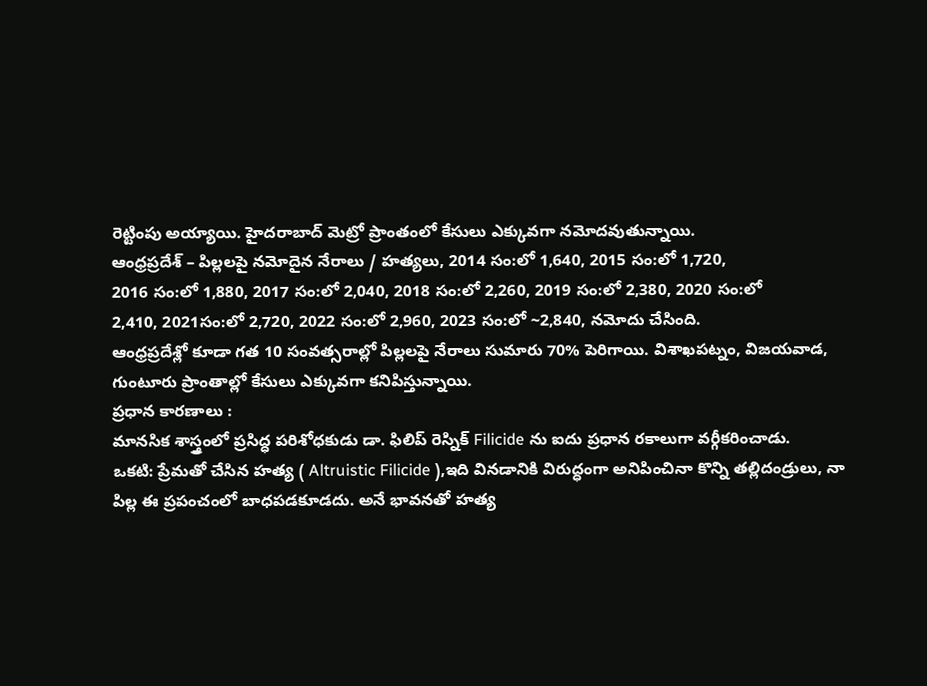రెట్టింపు అయ్యాయి. హైదరాబాద్ మెట్రో ప్రాంతంలో కేసులు ఎక్కువగా నమోదవుతున్నాయి.
ఆంధ్రప్రదేశ్ – పిల్లలపై నమోదైన నేరాలు / హత్యలు, 2014 సం:లో 1,640, 2015 సం:లో 1,720,
2016 సం:లో 1,880, 2017 సం:లో 2,040, 2018 సం:లో 2,260, 2019 సం:లో 2,380, 2020 సం:లో
2,410, 2021సం:లో 2,720, 2022 సం:లో 2,960, 2023 సం:లో ~2,840, నమోదు చేసింది.
ఆంధ్రప్రదేశ్లో కూడా గత 10 సంవత్సరాల్లో పిల్లలపై నేరాలు సుమారు 70% పెరిగాయి. విశాఖపట్నం, విజయవాడ, గుంటూరు ప్రాంతాల్లో కేసులు ఎక్కువగా కనిపిస్తున్నాయి.
ప్రధాన కారణాలు :
మానసిక శాస్త్రంలో ప్రసిద్ధ పరిశోధకుడు డా. ఫిలిప్ రెస్నిక్ Filicide ను ఐదు ప్రధాన రకాలుగా వర్గీకరించాడు.
ఒకటి: ప్రేమతో చేసిన హత్య ( Altruistic Filicide ),ఇది వినడానికి విరుద్ధంగా అనిపించినా కొన్ని తల్లిదండ్రులు, నా పిల్ల ఈ ప్రపంచంలో బాధపడకూడదు. అనే భావనతో హత్య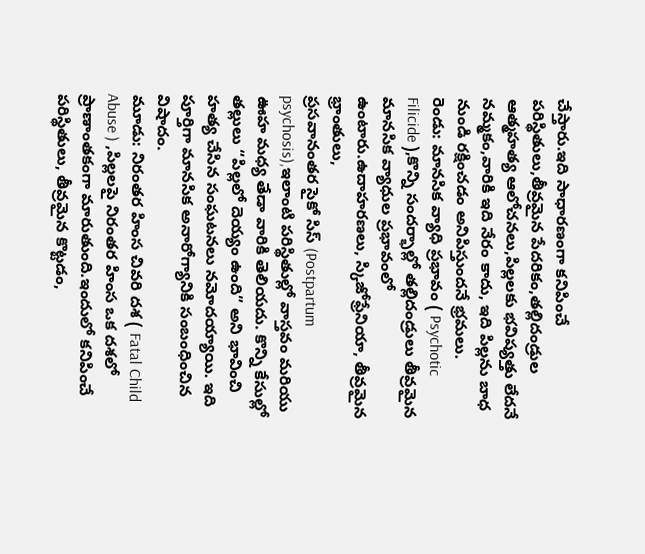చేస్తారు.ఇది సాధారణంగా కనిపించే పరిస్థితులు,తీవ్రమైన పేదరికం,తల్లిదండ్రుల ఆత్మహత్య ఆలోచనలు,పిల్లలకు భవిష్యత్తు లేదనే నమ్మకం,వారికి ఇది నేరం కాదు, ఇది పిల్లను బాధ నుండి రక్షించడం అనిపిస్తుందనే భ్రమలు.
రెండు: మానసిక వ్యాధి ప్రభావం ( Psychotic Filicide ),కొన్ని సందర్భాల్లో తల్లిదండ్రులు తీవ్రమైన మానసిక వ్యాధుల ప్రభావంలో ఉంటారు.ఉదాహరణలు, స్కిజోఫ్రేనియా, తీవ్రమైన భ్రాంతులు,
ప్రసవానంతర సైకో సిస్ (Postpartum psychosis),ఇలాంటి పరిస్థితుల్లో వాస్తవం మరియు ఊహ మధ్య తేడా వారికి తెలియదు. కొన్ని కేసుల్లో తల్లులు “పిల్లలో దెయ్యం ఉంది” అని భావించి హత్య చేసిన సంఘటనలు నమోదయ్యాయి. ఇది పూర్తిగా మానసిక అనారోగ్యానికి సంబంధించిన విషాదం.
మూడు: నిరంతర హింస చివరి దశ ( Fatal Child Abuse ) ,పిల్లలపై నిరంతర హింస ఒక దశలో ప్రాణాంతకంగా మారుతుంది.ఇందులో కనిపించే పరిస్థితులు, తీవ్రమైన కొట్టడం,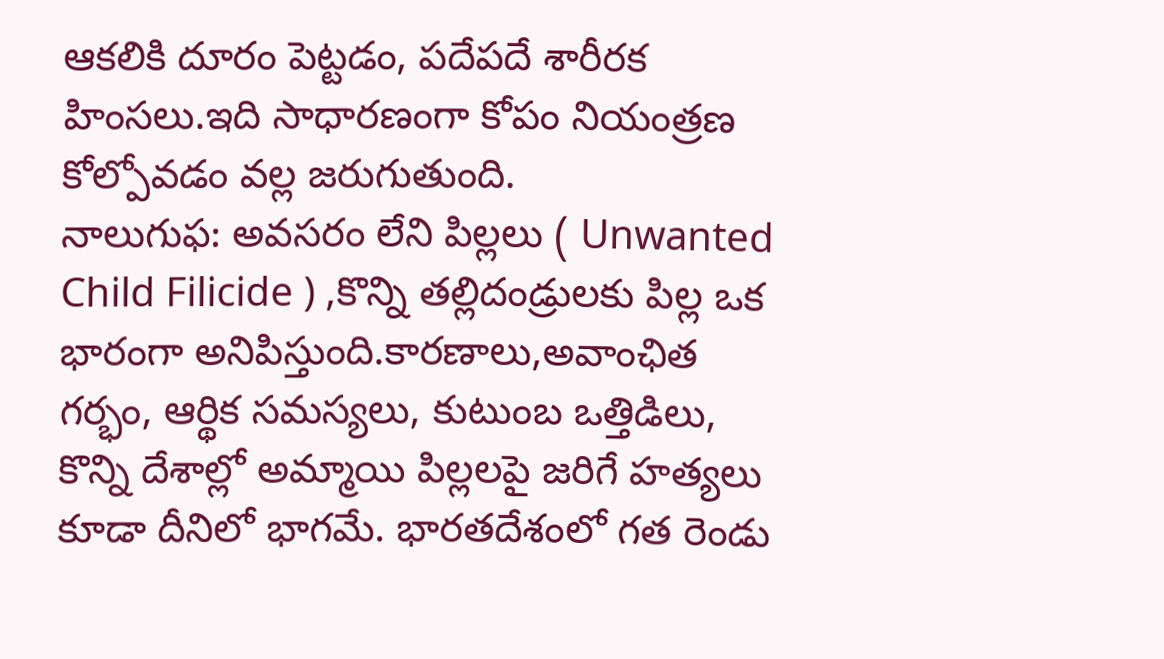ఆకలికి దూరం పెట్టడం, పదేపదే శారీరక హింసలు.ఇది సాధారణంగా కోపం నియంత్రణ కోల్పోవడం వల్ల జరుగుతుంది.
నాలుగుఫ: అవసరం లేని పిల్లలు ( Unwanted Child Filicide ) ,కొన్ని తల్లిదండ్రులకు పిల్ల ఒక భారంగా అనిపిస్తుంది.కారణాలు,అవాంఛిత గర్భం, ఆర్థిక సమస్యలు, కుటుంబ ఒత్తిడిలు, కొన్ని దేశాల్లో అమ్మాయి పిల్లలపై జరిగే హత్యలు కూడా దీనిలో భాగమే. భారతదేశంలో గత రెండు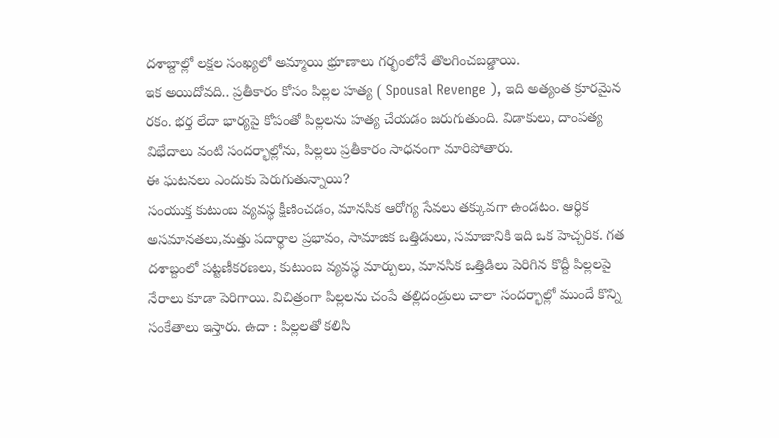దశాబ్దాల్లో లక్షల సంఖ్యలో అమ్మాయి భ్రూణాలు గర్భంలోనే తొలగించబడ్డాయి.
ఇక అయిదోవది.. ప్రతీకారం కోసం పిల్లల హత్య ( Spousal Revenge ), ఇది అత్యంత క్రూరమైన రకం. భర్త లేదా భార్యపై కోపంతో పిల్లలను హత్య చేయడం జరుగుతుంది. విడాకులు, దాంపత్య విభేదాలు వంటి సందర్భాల్లోను, పిల్లలు ప్రతీకారం సాధనంగా మారిపోతారు.
ఈ ఘటనలు ఎందుకు పెరుగుతున్నాయి?
సంయుక్త కుటుంబ వ్యవస్థ క్షీణించడం, మానసిక ఆరోగ్య సేవలు తక్కువగా ఉండటం. ఆర్థిక అసమానతలు,మత్తు పదార్థాల ప్రభావం, సామాజిక ఒత్తిడులు, సమాజానికి ఇది ఒక హెచ్చరిక. గత దశాబ్దంలో పట్టణీకరణలు, కుటుంబ వ్యవస్థ మార్పులు, మానసిక ఒత్తిడిలు పెరిగిన కొద్దీ పిల్లలపై నేరాలు కూడా పెరిగాయి. విచిత్రంగా పిల్లలను చంపే తల్లిదండ్రులు చాలా సందర్భాల్లో ముందే కొన్ని సంకేతాలు ఇస్తారు. ఉదా : పిల్లలతో కలిసి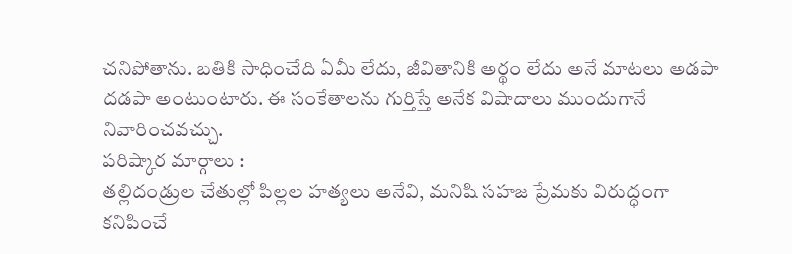చనిపోతాను. బతికి సాధించేది ఏమీ లేదు, జీవితానికి అర్థం లేదు అనే మాటలు అడపా దడపా అంటుంటారు. ఈ సంకేతాలను గుర్తిస్తే అనేక విషాదాలు ముందుగానే నివారించవచ్చు.
పరిష్కార మార్గాలు :
తల్లిదండ్రుల చేతుల్లో పిల్లల హత్యలు అనేవి, మనిషి సహజ ప్రేమకు విరుద్ధంగా కనిపించే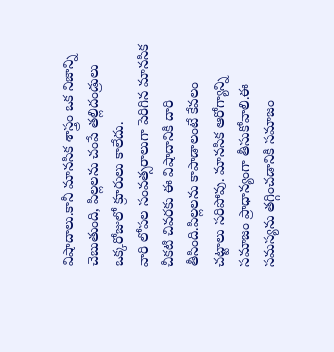విషాదాలు.కానీ మానసిక శాస్త్రం ఒక నిజాన్ని చెబుతుంది, పిల్లలను చంపే తల్లిదండ్రులు ఒక్కరోజులో క్రూరులు కాలేదు.
వారి లోపల సంవత్సరాలుగా పెరిగిన మానసిక చీకటి చివరకు ఈ విషాదానికి దారి తీసింది.పిల్లలను కాపాడాలంటే కేవలం చట్టాలు సరిపోవు. మానసిక ఆరోగ్యాన్ని సమాజం ప్రాధాన్యంగా తీసుకోవాలి.ఈ సమస్యను తగ్గించడానికి సమాజం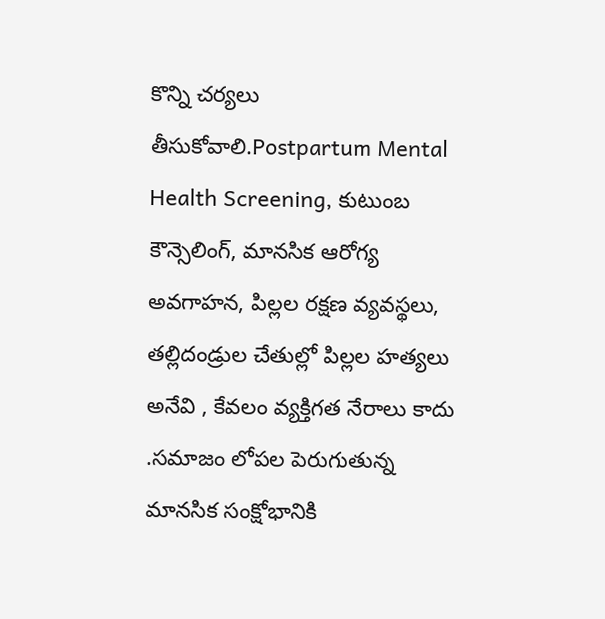కొన్ని చర్యలు తీసుకోవాలి.Postpartum Mental Health Screening, కుటుంబ కౌన్సెలింగ్, మానసిక ఆరోగ్య అవగాహన, పిల్లల రక్షణ వ్యవస్థలు, తల్లిదండ్రుల చేతుల్లో పిల్లల హత్యలు అనేవి , కేవలం వ్యక్తిగత నేరాలు కాదు .సమాజం లోపల పెరుగుతున్న మానసిక సంక్షోభానికి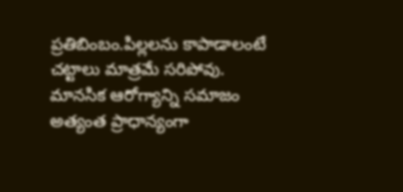ప్రతిబింబం.పిల్లలను కాపాడాలంటే చట్టాలు మాత్రమే సరిపోవు. మానసిక ఆరోగ్యాన్ని సమాజం అత్యంత ప్రాధాన్యంగా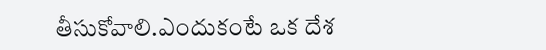తీసుకోవాలి.ఎందుకంటే ఒక దేశ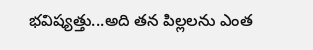భవిష్యత్తు...అది తన పిల్లలను ఎంత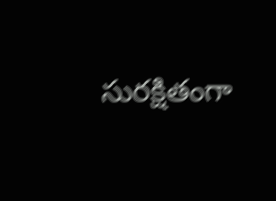సురక్షితంగా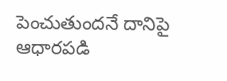పెంచుతుందనే దానిపై ఆధారపడి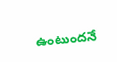ఉంటుందనే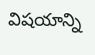విషయాన్ని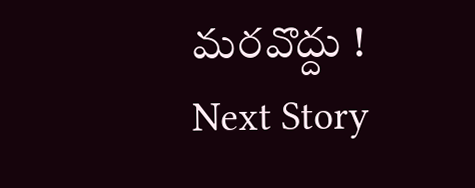మరవొద్దు !
Next Story